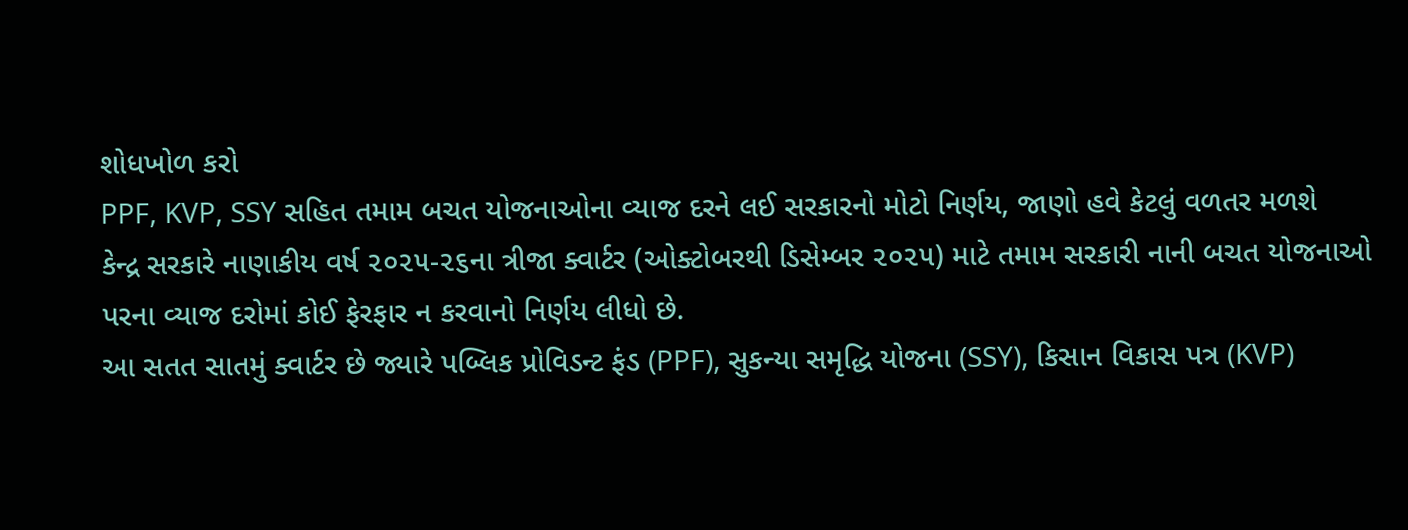શોધખોળ કરો
PPF, KVP, SSY સહિત તમામ બચત યોજનાઓના વ્યાજ દરને લઈ સરકારનો મોટો નિર્ણય, જાણો હવે કેટલું વળતર મળશે
કેન્દ્ર સરકારે નાણાકીય વર્ષ ૨૦૨૫-૨૬ના ત્રીજા ક્વાર્ટર (ઓક્ટોબરથી ડિસેમ્બર ૨૦૨૫) માટે તમામ સરકારી નાની બચત યોજનાઓ પરના વ્યાજ દરોમાં કોઈ ફેરફાર ન કરવાનો નિર્ણય લીધો છે.
આ સતત સાતમું ક્વાર્ટર છે જ્યારે પબ્લિક પ્રોવિડન્ટ ફંડ (PPF), સુકન્યા સમૃદ્ધિ યોજના (SSY), કિસાન વિકાસ પત્ર (KVP)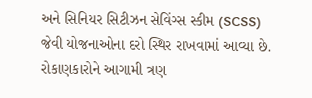અને સિનિયર સિટીઝન સેવિંગ્સ સ્કીમ (SCSS) જેવી યોજનાઓના દરો સ્થિર રાખવામાં આવ્યા છે. રોકાણકારોને આગામી ત્રણ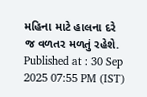મહિના માટે હાલના દરે જ વળતર મળતું રહેશે.
Published at : 30 Sep 2025 07:55 PM (IST)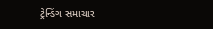ટ્રેન્ડિંગ સમાચાર